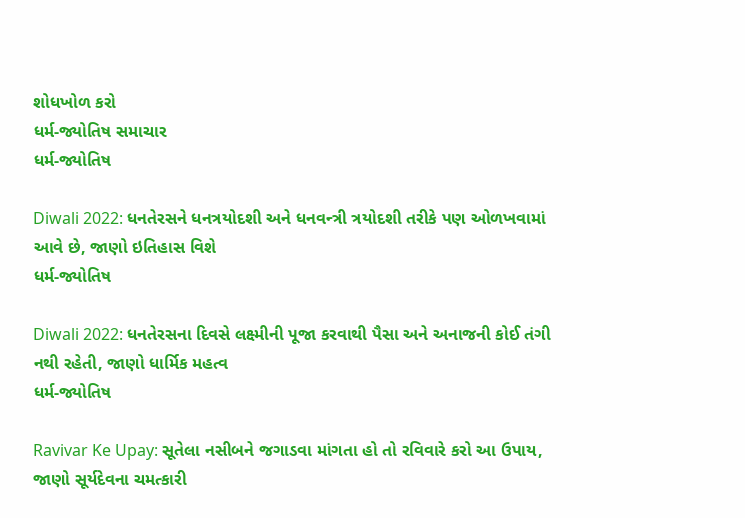શોધખોળ કરો
ધર્મ-જ્યોતિષ સમાચાર
ધર્મ-જ્યોતિષ

Diwali 2022: ધનતેરસને ધનત્રયોદશી અને ધનવન્ત્રી ત્રયોદશી તરીકે પણ ઓળખવામાં આવે છે, જાણો ઇતિહાસ વિશે
ધર્મ-જ્યોતિષ

Diwali 2022: ધનતેરસના દિવસે લક્ષ્મીની પૂજા કરવાથી પૈસા અને અનાજની કોઈ તંગી નથી રહેતી, જાણો ધાર્મિક મહત્વ
ધર્મ-જ્યોતિષ

Ravivar Ke Upay: સૂતેલા નસીબને જગાડવા માંગતા હો તો રવિવારે કરો આ ઉપાય, જાણો સૂર્યદેવના ચમત્કારી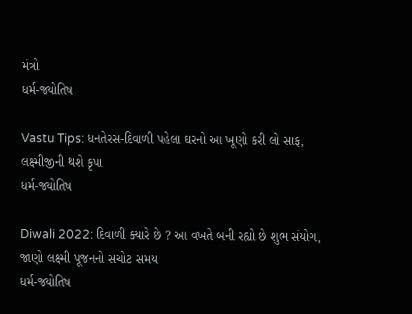મંત્રો
ધર્મ-જ્યોતિષ

Vastu Tips: ધનતેરસ-દિવાળી પહેલા ઘરનો આ ખૂણો કરી લો સાફ, લક્ષ્મીજીની થશે કૃપા
ધર્મ-જ્યોતિષ

Diwali 2022: દિવાળી ક્યારે છે ? આ વખતે બની રહ્યો છે શુભ સંયોગ, જાણો લક્ષ્મી પૂજનનો સચોટ સમય
ધર્મ-જ્યોતિષ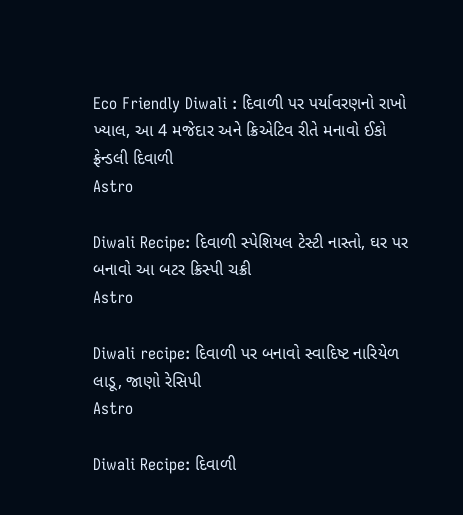Eco Friendly Diwali : દિવાળી પર પર્યાવરણનો રાખો ખ્યાલ, આ 4 મજેદાર અને ક્રિએટિવ રીતે મનાવો ઈકો ફ્રેન્ડલી દિવાળી
Astro

Diwali Recipe: દિવાળી સ્પેશિયલ ટેસ્ટી નાસ્તો, ઘર પર બનાવો આ બટર ક્રિસ્પી ચક્રી
Astro

Diwali recipe: દિવાળી પર બનાવો સ્વાદિષ્ટ નારિયેળ લાડૂ, જાણો રેસિપી
Astro

Diwali Recipe: દિવાળી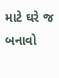માટે ઘરે જ બનાવો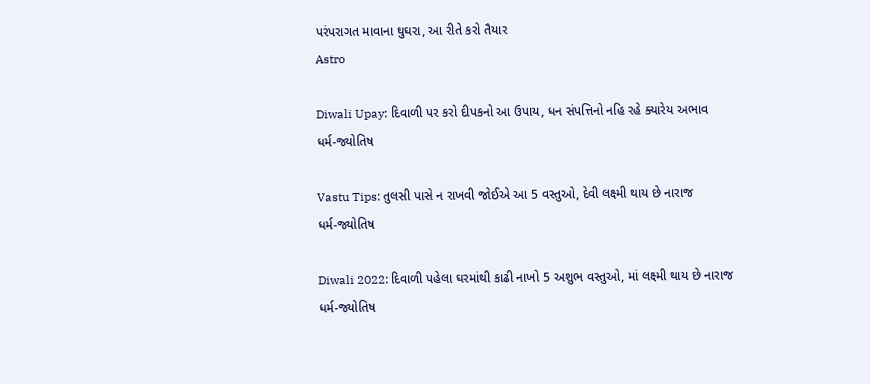પરંપરાગત માવાના ઘુઘરા, આ રીતે કરો તૈયાર
Astro

Diwali Upay: દિવાળી પર કરો દીપકનો આ ઉપાય, ધન સંપત્તિનો નહિ રહે ક્યારેય અભાવ
ધર્મ-જ્યોતિષ

Vastu Tips: તુલસી પાસે ન રાખવી જોઈએ આ 5 વસ્તુઓ, દેવી લક્ષ્મી થાય છે નારાજ
ધર્મ-જ્યોતિષ

Diwali 2022: દિવાળી પહેલા ઘરમાંથી કાઢી નાખો 5 અશુભ વસ્તુઓ, માં લક્ષ્મી થાય છે નારાજ
ધર્મ-જ્યોતિષ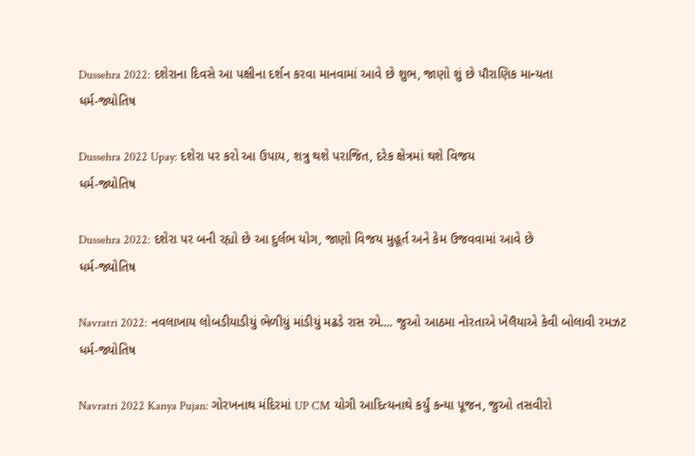Dussehra 2022: દશેરાના દિવસે આ પક્ષીના દર્શન કરવા માનવામાં આવે છે શુભ, જાણો શું છે પૌરાણિક માન્યતા
ધર્મ-જ્યોતિષ

Dussehra 2022 Upay: દશેરા પર કરો આ ઉપાય, શત્રુ થશે પરાજિત, દરેક ક્ષેત્રમાં થશે વિજય
ધર્મ-જ્યોતિષ

Dussehra 2022: દશેરા પર બની રહ્યો છે આ દુર્લભ યોગ, જાણો વિજય મુહૂર્ત અને કેમ ઉજવવામાં આવે છે
ધર્મ-જ્યોતિષ

Navratri 2022: નવલાખાય લોબડીયાડીયું ભેળીયું માંડીયું મઢડે રાસ રમે.... જુઓ આઠમા નોરતાએ ખેલૈયાએ કેવી બોલાવી રમઝટ
ધર્મ-જ્યોતિષ

Navratri 2022 Kanya Pujan: ગોરખનાથ મંદિરમાં UP CM યોગી આદિત્યનાથે કર્યું કન્યા પૂજન, જુઓ તસવીરો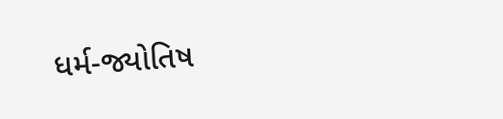ધર્મ-જ્યોતિષ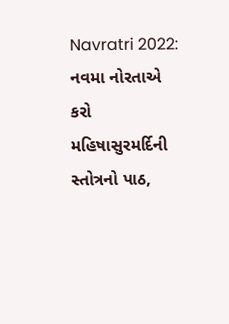Navratri 2022: નવમા નોરતાએ કરો મહિષાસુરમર્દિની સ્તોત્રનો પાઠ,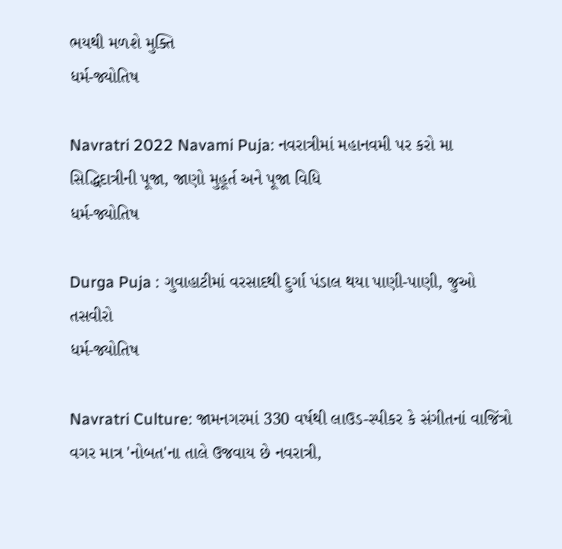ભયથી મળશે મુક્તિ
ધર્મ-જ્યોતિષ

Navratri 2022 Navami Puja: નવરાત્રીમાં મહાનવમી પર કરો મા સિદ્ધિદાત્રીની પૂજા, જાણો મુહૂર્ત અને પૂજા વિધિ
ધર્મ-જ્યોતિષ

Durga Puja : ગુવાહાટીમાં વરસાદથી દુર્ગા પંડાલ થયા પાણી-પાણી, જુઓ તસવીરો
ધર્મ-જ્યોતિષ

Navratri Culture: જામનગરમાં 330 વર્ષથી લાઉડ-સ્પીકર કે સંગીતનાં વાજિંત્રો વગર માત્ર 'નોબત'ના તાલે ઉજવાય છે નવરાત્રી,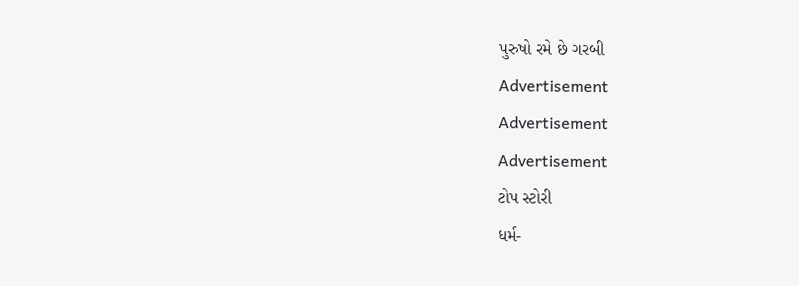પુરુષો રમે છે ગરબી
Advertisement
Advertisement
Advertisement
ટોપ સ્ટોરી
ધર્મ-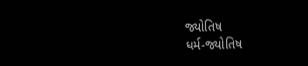જ્યોતિષ
ધર્મ-જ્યોતિષ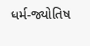ધર્મ-જ્યોતિષ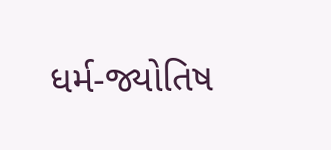ધર્મ-જ્યોતિષ